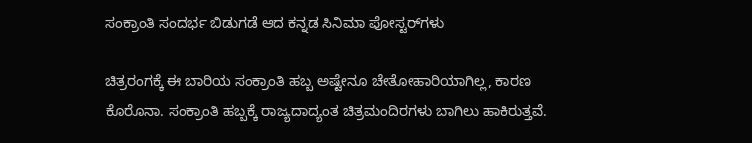ಸಂಕ್ರಾಂತಿ ಸಂದರ್ಭ ಬಿಡುಗಡೆ ಆದ ಕನ್ನಡ ಸಿನಿಮಾ ಪೋಸ್ಟರ್‌ಗಳು

ಚಿತ್ರರಂಗಕ್ಕೆ ಈ ಬಾರಿಯ ಸಂಕ್ರಾಂತಿ ಹಬ್ಬ ಅಷ್ಟೇನೂ ಚೇತೋಹಾರಿಯಾಗಿಲ್ಲ, ಕಾರಣ ಕೊರೊನಾ. ಸಂಕ್ರಾಂತಿ ಹಬ್ಬಕ್ಕೆ ರಾಜ್ಯದಾದ್ಯಂತ ಚಿತ್ರಮಂದಿರಗಳು ಬಾಗಿಲು ಹಾಕಿರುತ್ತವೆ.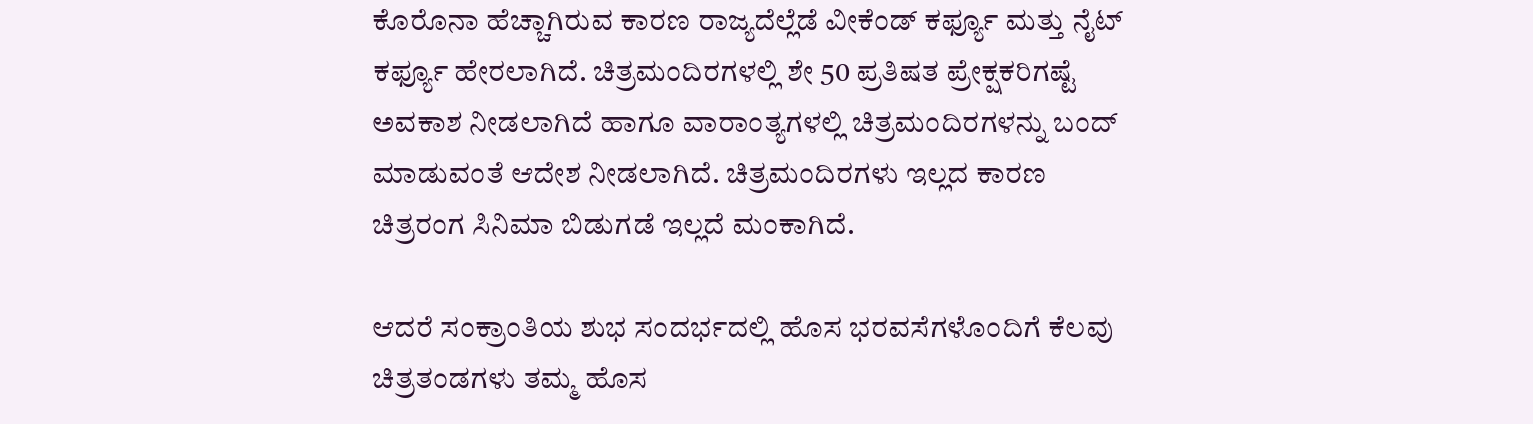ಕೊರೊನಾ ಹೆಚ್ಚಾಗಿರುವ ಕಾರಣ ರಾಜ್ಯದೆಲ್ಲೆಡೆ ವೀಕೆಂಡ್ ಕರ್ಫ್ಯೂ ಮತ್ತು ನೈಟ್ ಕರ್ಫ್ಯೂ ಹೇರಲಾಗಿದೆ. ಚಿತ್ರಮಂದಿರಗಳಲ್ಲಿ ಶೇ 50 ಪ್ರತಿಷತ ಪ್ರೇಕ್ಷಕರಿಗಷ್ಟೆ ಅವಕಾಶ ನೀಡಲಾಗಿದೆ ಹಾಗೂ ವಾರಾಂತ್ಯಗಳಲ್ಲಿ ಚಿತ್ರಮಂದಿರಗಳನ್ನು ಬಂದ್ ಮಾಡುವಂತೆ ಆದೇಶ ನೀಡಲಾಗಿದೆ. ಚಿತ್ರಮಂದಿರಗಳು ಇಲ್ಲದ ಕಾರಣ ಚಿತ್ರರಂಗ ಸಿನಿಮಾ ಬಿಡುಗಡೆ ಇಲ್ಲದೆ ಮಂಕಾಗಿದೆ.

ಆದರೆ ಸಂಕ್ರಾಂತಿಯ ಶುಭ ಸಂದರ್ಭದಲ್ಲಿ ಹೊಸ ಭರವಸೆಗಳೊಂದಿಗೆ ಕೆಲವು ಚಿತ್ರತಂಡಗಳು ತಮ್ಮ ಹೊಸ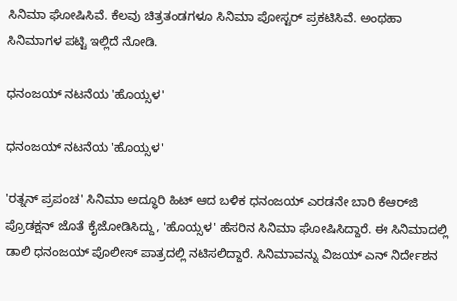ಸಿನಿಮಾ ಘೋಷಿಸಿವೆ. ಕೆಲವು ಚಿತ್ರತಂಡಗಳೂ ಸಿನಿಮಾ ಪೋಸ್ಟರ್ ಪ್ರಕಟಿಸಿವೆ. ಅಂಥಹಾ ಸಿನಿಮಾಗಳ ಪಟ್ಟಿ ಇಲ್ಲಿದೆ ನೋಡಿ.

ಧನಂಜಯ್ ನಟನೆಯ 'ಹೊಯ್ಸಳ'

ಧನಂಜಯ್ ನಟನೆಯ 'ಹೊಯ್ಸಳ'

'ರತ್ನನ್ ಪ್ರಪಂಚ' ಸಿನಿಮಾ ಅದ್ಧೂರಿ ಹಿಟ್ ಆದ ಬಳಿಕ ಧನಂಜಯ್ ಎರಡನೇ ಬಾರಿ ಕೆಆರ್‌ಜಿ ಪ್ರೊಡಕ್ಷನ್ ಜೊತೆ ಕೈಜೋಡಿಸಿದ್ದು, 'ಹೊಯ್ಸಳ' ಹೆಸರಿನ ಸಿನಿಮಾ ಘೋಷಿಸಿದ್ದಾರೆ. ಈ ಸಿನಿಮಾದಲ್ಲಿ ಡಾಲಿ ಧನಂಜಯ್ ಪೊಲೀಸ್ ಪಾತ್ರದಲ್ಲಿ ನಟಿಸಲಿದ್ದಾರೆ. ಸಿನಿಮಾವನ್ನು ವಿಜಯ್ ಎನ್ ನಿರ್ದೇಶನ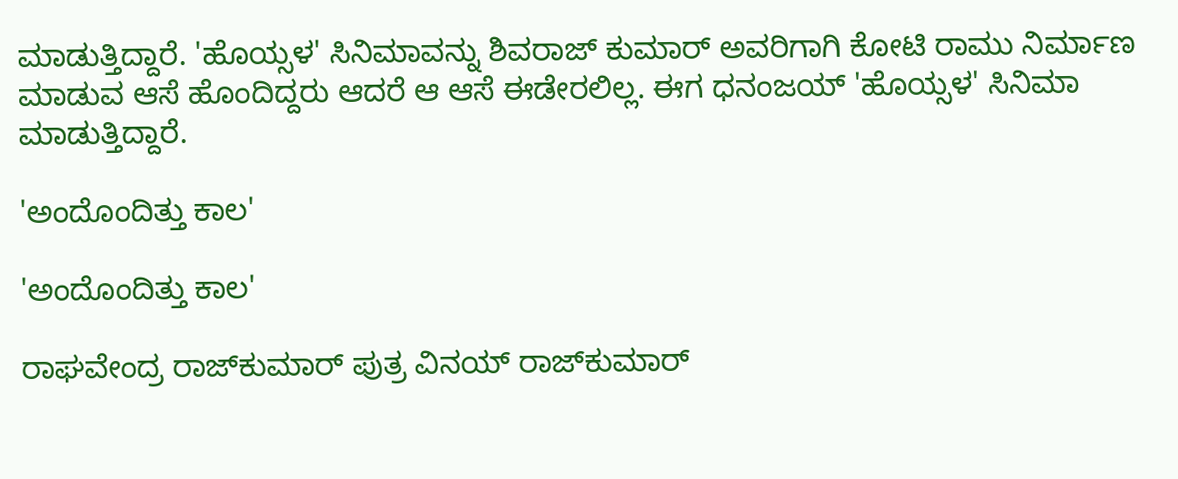ಮಾಡುತ್ತಿದ್ದಾರೆ. 'ಹೊಯ್ಸಳ' ಸಿನಿಮಾವನ್ನು ಶಿವರಾಜ್ ಕುಮಾರ್ ಅವರಿಗಾಗಿ ಕೋಟಿ ರಾಮು ನಿರ್ಮಾಣ ಮಾಡುವ ಆಸೆ ಹೊಂದಿದ್ದರು ಆದರೆ ಆ ಆಸೆ ಈಡೇರಲಿಲ್ಲ. ಈಗ ಧನಂಜಯ್ 'ಹೊಯ್ಸಳ' ಸಿನಿಮಾ ಮಾಡುತ್ತಿದ್ದಾರೆ.

'ಅಂದೊಂದಿತ್ತು ಕಾಲ'

'ಅಂದೊಂದಿತ್ತು ಕಾಲ'

ರಾಘವೇಂದ್ರ ರಾಜ್‌ಕುಮಾರ್ ಪುತ್ರ ವಿನಯ್ ರಾಜ್‌ಕುಮಾರ್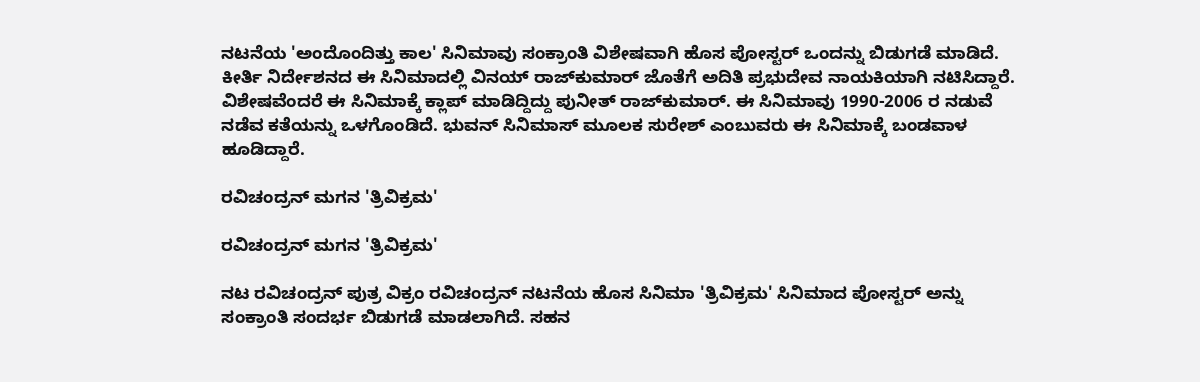ನಟನೆಯ 'ಅಂದೊಂದಿತ್ತು ಕಾಲ' ಸಿನಿಮಾವು ಸಂಕ್ರಾಂತಿ ವಿಶೇಷವಾಗಿ ಹೊಸ ಪೋಸ್ಟರ್ ಒಂದನ್ನು ಬಿಡುಗಡೆ ಮಾಡಿದೆ. ಕೀರ್ತಿ ನಿರ್ದೇಶನದ ಈ ಸಿನಿಮಾದಲ್ಲಿ ವಿನಯ್ ರಾಜ್‌ಕುಮಾರ್ ಜೊತೆಗೆ ಅದಿತಿ ಪ್ರಭುದೇವ ನಾಯಕಿಯಾಗಿ ನಟಿಸಿದ್ದಾರೆ. ವಿಶೇಷವೆಂದರೆ ಈ ಸಿನಿಮಾಕ್ಕೆ ಕ್ಲಾಪ್ ಮಾಡಿದ್ದಿದ್ದು ಪುನೀತ್ ರಾಜ್‌ಕುಮಾರ್. ಈ ಸಿನಿಮಾವು 1990-2006 ರ ನಡುವೆ ನಡೆವ ಕತೆಯನ್ನು ಒಳಗೊಂಡಿದೆ. ಭುವನ್ ಸಿನಿಮಾಸ್‌ ಮೂಲಕ ಸುರೇಶ್ ಎಂಬುವರು ಈ ಸಿನಿಮಾಕ್ಕೆ ಬಂಡವಾಳ ಹೂಡಿದ್ದಾರೆ.

ರವಿಚಂದ್ರನ್ ಮಗನ 'ತ್ರಿವಿಕ್ರಮ'

ರವಿಚಂದ್ರನ್ ಮಗನ 'ತ್ರಿವಿಕ್ರಮ'

ನಟ ರವಿಚಂದ್ರನ್ ಪುತ್ರ ವಿಕ್ರಂ ರವಿಚಂದ್ರನ್ ನಟನೆಯ ಹೊಸ ಸಿನಿಮಾ 'ತ್ರಿವಿಕ್ರಮ' ಸಿನಿಮಾದ ಪೋಸ್ಟರ್ ಅನ್ನು ಸಂಕ್ರಾಂತಿ ಸಂದರ್ಭ ಬಿಡುಗಡೆ ಮಾಡಲಾಗಿದೆ. ಸಹನ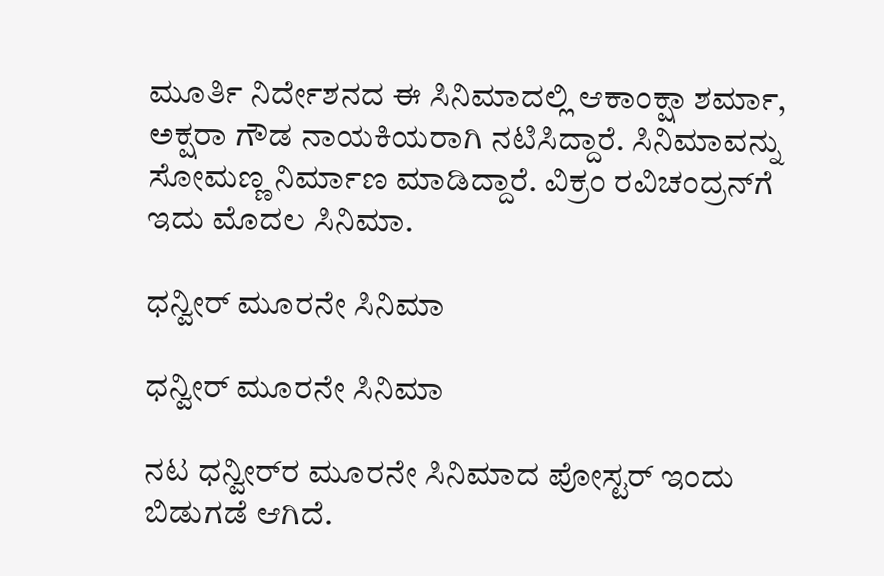ಮೂರ್ತಿ ನಿರ್ದೇಶನದ ಈ ಸಿನಿಮಾದಲ್ಲಿ ಆಕಾಂಕ್ಷಾ ಶರ್ಮಾ, ಅಕ್ಷರಾ ಗೌಡ ನಾಯಕಿಯರಾಗಿ ನಟಿಸಿದ್ದಾರೆ. ಸಿನಿಮಾವನ್ನು ಸೋಮಣ್ಣ ನಿರ್ಮಾಣ ಮಾಡಿದ್ದಾರೆ. ವಿಕ್ರಂ ರವಿಚಂದ್ರನ್‌ಗೆ ಇದು ಮೊದಲ ಸಿನಿಮಾ.

ಧನ್ವೀರ್ ಮೂರನೇ ಸಿನಿಮಾ

ಧನ್ವೀರ್ ಮೂರನೇ ಸಿನಿಮಾ

ನಟ ಧನ್ವೀರ್‌ರ ಮೂರನೇ ಸಿನಿಮಾದ ಪೋಸ್ಟರ್ ಇಂದು ಬಿಡುಗಡೆ ಆಗಿದೆ.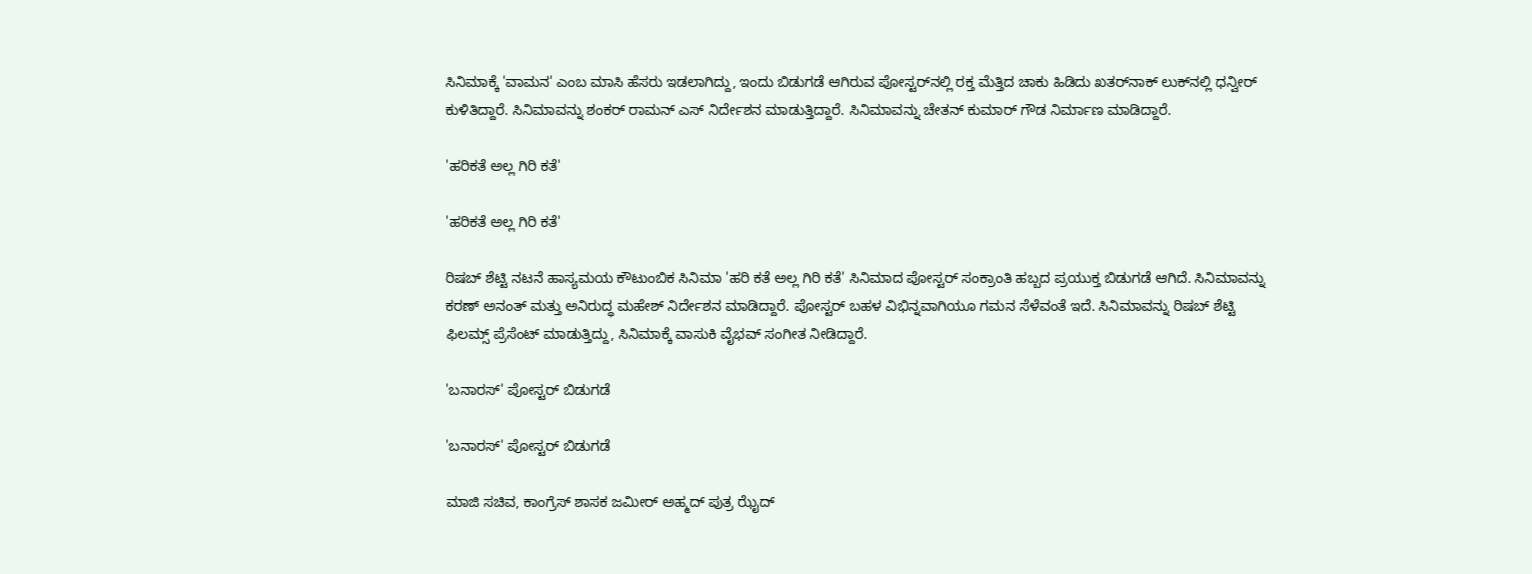ಸಿನಿಮಾಕ್ಕೆ 'ವಾಮನ' ಎಂಬ ಮಾಸಿ ಹೆಸರು ಇಡಲಾಗಿದ್ದು, ಇಂದು ಬಿಡುಗಡೆ ಆಗಿರುವ ಪೋಸ್ಟರ್‌ನಲ್ಲಿ ರಕ್ತ ಮೆತ್ತಿದ ಚಾಕು ಹಿಡಿದು ಖತರ್‌ನಾಕ್ ಲುಕ್‌ನಲ್ಲಿ ಧನ್ವೀರ್ ಕುಳಿತಿದ್ದಾರೆ. ಸಿನಿಮಾವನ್ನು ಶಂಕರ್ ರಾಮನ್ ಎಸ್ ನಿರ್ದೇಶನ ಮಾಡುತ್ತಿದ್ದಾರೆ. ಸಿನಿಮಾವನ್ನು ಚೇತನ್ ಕುಮಾರ್ ಗೌಡ ನಿರ್ಮಾಣ ಮಾಡಿದ್ದಾರೆ.

'ಹರಿಕತೆ ಅಲ್ಲ ಗಿರಿ ಕತೆ'

'ಹರಿಕತೆ ಅಲ್ಲ ಗಿರಿ ಕತೆ'

ರಿಷಬ್ ಶೆಟ್ಟಿ ನಟನೆ ಹಾಸ್ಯಮಯ ಕೌಟುಂಬಿಕ ಸಿನಿಮಾ 'ಹರಿ ಕತೆ ಅಲ್ಲ ಗಿರಿ ಕತೆ' ಸಿನಿಮಾದ ಪೋಸ್ಟರ್ ಸಂಕ್ರಾಂತಿ ಹಬ್ಬದ ಪ್ರಯುಕ್ತ ಬಿಡುಗಡೆ ಆಗಿದೆ. ಸಿನಿಮಾವನ್ನು ಕರಣ್ ಅನಂತ್ ಮತ್ತು ಅನಿರುದ್ಧ ಮಹೇಶ್ ನಿರ್ದೇಶನ ಮಾಡಿದ್ದಾರೆ. ಪೋಸ್ಟರ್ ಬಹಳ ವಿಭಿನ್ನವಾಗಿಯೂ ಗಮನ ಸೆಳೆವಂತೆ ಇದೆ. ಸಿನಿಮಾವನ್ನು ರಿಷಬ್ ಶೆಟ್ಟಿ ಫಿಲಮ್ಸ್‌ ಪ್ರೆಸೆಂಟ್ ಮಾಡುತ್ತಿದ್ದು, ಸಿನಿಮಾಕ್ಕೆ ವಾಸುಕಿ ವೈಭವ್ ಸಂಗೀತ ನೀಡಿದ್ದಾರೆ.

'ಬನಾರಸ್' ಪೋಸ್ಟರ್ ಬಿಡುಗಡೆ

'ಬನಾರಸ್' ಪೋಸ್ಟರ್ ಬಿಡುಗಡೆ

ಮಾಜಿ ಸಚಿವ, ಕಾಂಗ್ರೆಸ್ ಶಾಸಕ ಜಮೀರ್ ಅಹ್ಮದ್ ಪುತ್ರ ಝೈದ್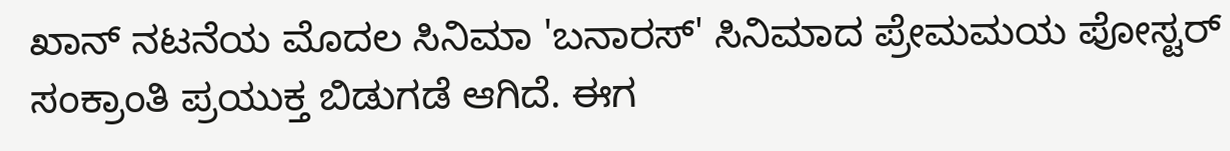ಖಾನ್ ನಟನೆಯ ಮೊದಲ ಸಿನಿಮಾ 'ಬನಾರಸ್' ಸಿನಿಮಾದ ಪ್ರೇಮಮಯ ಪೋಸ್ಟರ್ ಸಂಕ್ರಾಂತಿ ಪ್ರಯುಕ್ತ ಬಿಡುಗಡೆ ಆಗಿದೆ. ಈಗ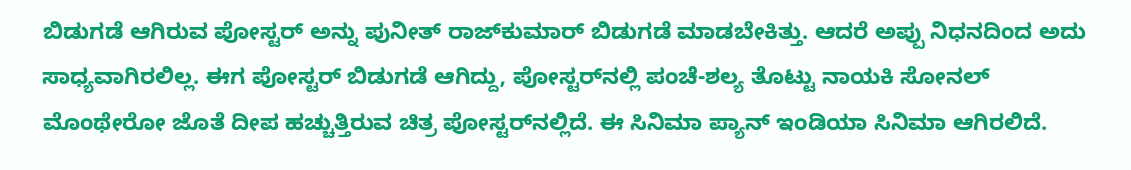ಬಿಡುಗಡೆ ಆಗಿರುವ ಪೋಸ್ಟರ್ ಅನ್ನು ಪುನೀತ್ ರಾಜ್‌ಕುಮಾರ್ ಬಿಡುಗಡೆ ಮಾಡಬೇಕಿತ್ತು. ಆದರೆ ಅಪ್ಪು ನಿಧನದಿಂದ ಅದು ಸಾಧ್ಯವಾಗಿರಲಿಲ್ಲ. ಈಗ ಪೋಸ್ಟರ್ ಬಿಡುಗಡೆ ಆಗಿದ್ದು, ಪೋಸ್ಟರ್‌ನಲ್ಲಿ ಪಂಚೆ-ಶಲ್ಯ ತೊಟ್ಟು ನಾಯಕಿ ಸೋನಲ್ ಮೊಂಥೇರೋ ಜೊತೆ ದೀಪ ಹಚ್ಚುತ್ತಿರುವ ಚಿತ್ರ ಪೋಸ್ಟರ್‌ನಲ್ಲಿದೆ. ಈ ಸಿನಿಮಾ ಪ್ಯಾನ್ ಇಂಡಿಯಾ ಸಿನಿಮಾ ಆಗಿರಲಿದೆ.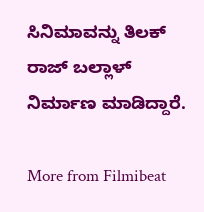ಸಿನಿಮಾವನ್ನು ತಿಲಕ್ ರಾಜ್ ಬಲ್ಲಾಳ್ ನಿರ್ಮಾಣ ಮಾಡಿದ್ದಾರೆ.

More from Filmibeat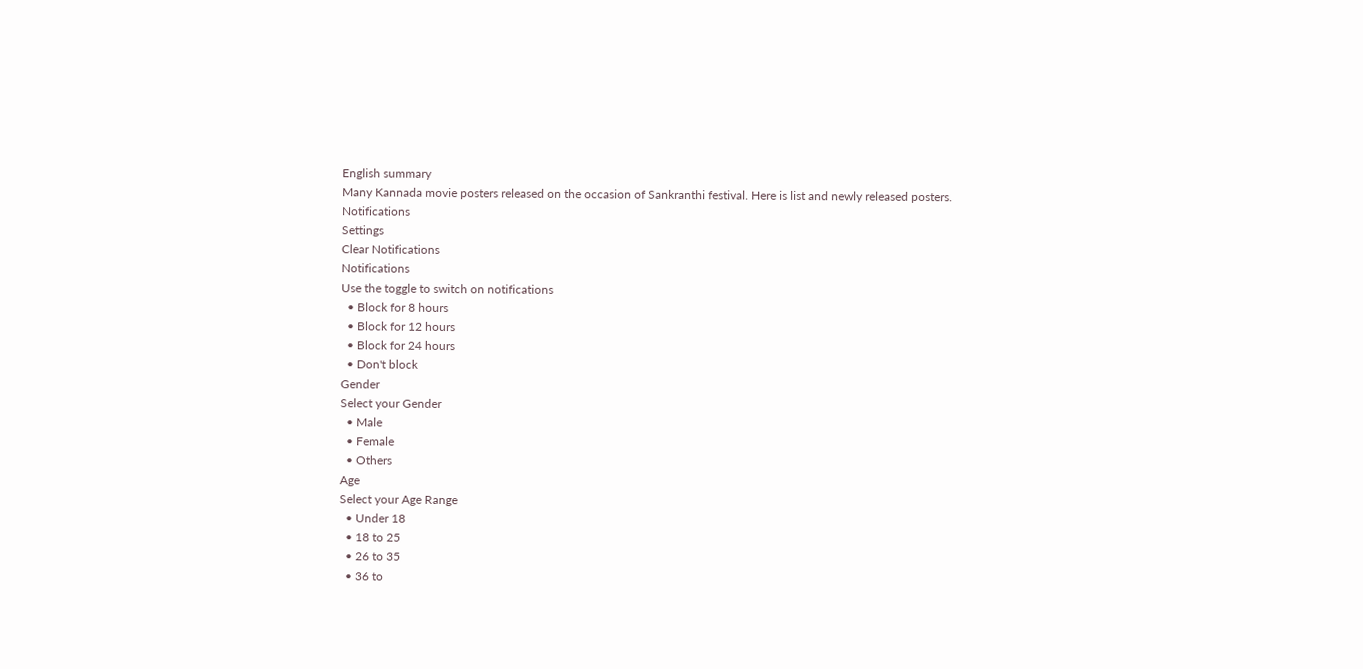English summary
Many Kannada movie posters released on the occasion of Sankranthi festival. Here is list and newly released posters.
Notifications
Settings
Clear Notifications
Notifications
Use the toggle to switch on notifications
  • Block for 8 hours
  • Block for 12 hours
  • Block for 24 hours
  • Don't block
Gender
Select your Gender
  • Male
  • Female
  • Others
Age
Select your Age Range
  • Under 18
  • 18 to 25
  • 26 to 35
  • 36 to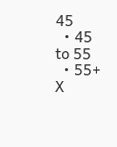45
  • 45 to 55
  • 55+
X